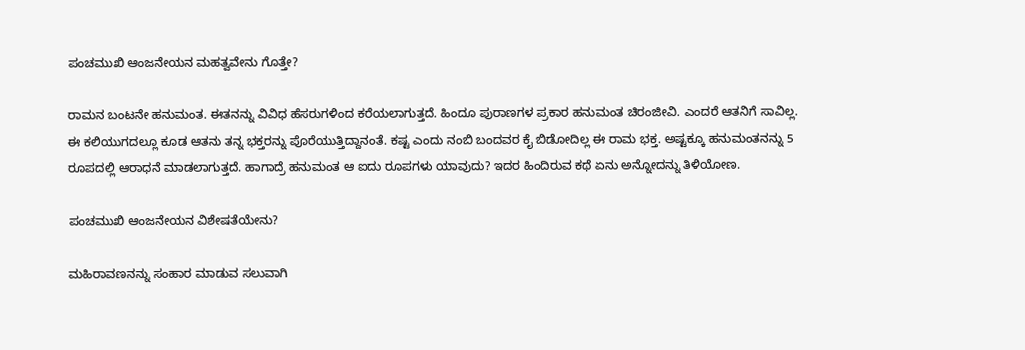ಪಂಚಮುಖಿ ಆಂಜನೇಯನ ಮಹತ್ವವೇನು ಗೊತ್ತೇ?

ರಾಮನ ಬಂಟನೇ ಹನುಮಂತ. ಈತನನ್ನು ವಿವಿಧ ಹೆಸರುಗಳಿಂದ ಕರೆಯಲಾಗುತ್ತದೆ. ಹಿಂದೂ ಪುರಾಣಗಳ ಪ್ರಕಾರ ಹನುಮಂತ ಚಿರಂಜೀವಿ. ಎಂದರೆ ಆತನಿಗೆ ಸಾವಿಲ್ಲ. ಈ ಕಲಿಯುಗದಲ್ಲೂ ಕೂಡ ಆತನು ತನ್ನ ಭಕ್ತರನ್ನು ಪೊರೆಯುತ್ತಿದ್ದಾನಂತೆ. ಕಷ್ಟ ಎಂದು ನಂಬಿ ಬಂದವರ ಕೈ ಬಿಡೋದಿಲ್ಲ ಈ ರಾಮ ಭಕ್ತ. ಅಷ್ಟಕ್ಕೂ ಹನುಮಂತನನ್ನು 5 ರೂಪದಲ್ಲಿ ಆರಾಧನೆ ಮಾಡಲಾಗುತ್ತದೆ. ಹಾಗಾದ್ರೆ ಹನುಮಂತ ಆ ಐದು ರೂಪಗಳು ಯಾವುದು? ಇದರ ಹಿಂದಿರುವ ಕಥೆ ಏನು ಅನ್ನೋದನ್ನು ತಿಳಿಯೋಣ.

ಪಂಚಮುಖಿ ಆಂಜನೇಯನ ವಿಶೇಷತೆಯೇನು?

ಮಹಿರಾವಣನನ್ನು ಸಂಹಾರ ಮಾಡುವ ಸಲುವಾಗಿ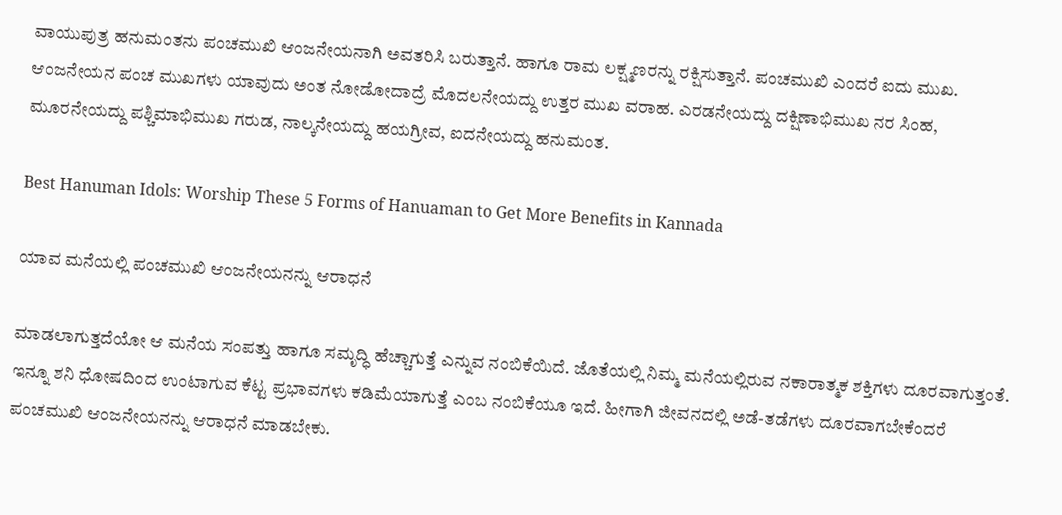ವಾಯುಪುತ್ರ ಹನುಮಂತನು ಪಂಚಮುಖಿ ಆಂಜನೇಯನಾಗಿ ಅವತರಿಸಿ ಬರುತ್ತಾನೆ. ಹಾಗೂ ರಾಮ ಲಕ್ಷ್ಮಣರನ್ನು ರಕ್ಷಿಸುತ್ತಾನೆ. ಪಂಚಮುಖಿ ಎಂದರೆ ಐದು ಮುಖ. ಆಂಜನೇಯನ ಪಂಚ ಮುಖಗಳು ಯಾವುದು ಅಂತ ನೋಡೋದಾದ್ರೆ ಮೊದಲನೇಯದ್ದು ಉತ್ತರ ಮುಖ ವರಾಹ. ಎರಡನೇಯದ್ದು ದಕ್ಷಿಣಾಭಿಮುಖ ನರ ಸಿಂಹ, ಮೂರನೇಯದ್ದು ಪಶ್ಚಿಮಾಭಿಮುಖ ಗರುಡ, ನಾಲ್ಕನೇಯದ್ದು ಹಯಗ್ರೀವ, ಐದನೇಯದ್ದು ಹನುಮಂತ.

Best Hanuman Idols: Worship These 5 Forms of Hanuaman to Get More Benefits in Kannada

ಯಾವ ಮನೆಯಲ್ಲಿ ಪಂಚಮುಖಿ ಆಂಜನೇಯನನ್ನು ಆರಾಧನೆ

ಮಾಡಲಾಗುತ್ತದೆಯೋ ಆ ಮನೆಯ ಸಂಪತ್ತು ಹಾಗೂ ಸಮೃದ್ಧಿ ಹೆಚ್ಚಾಗುತ್ತೆ ಎನ್ನುವ ನಂಬಿಕೆಯಿದೆ. ಜೊತೆಯಲ್ಲಿ ನಿಮ್ಮ ಮನೆಯಲ್ಲಿರುವ ನಕಾರಾತ್ಮಕ ಶಕ್ತಿಗಳು ದೂರವಾಗುತ್ತಂತೆ. ಇನ್ನೂ ಶನಿ ಧೋಷದಿಂದ ಉಂಟಾಗುವ ಕೆಟ್ಟ ಪ್ರಭಾವಗಳು ಕಡಿಮೆಯಾಗುತ್ತೆ ಎಂಬ ನಂಬಿಕೆಯೂ ಇದೆ. ಹೀಗಾಗಿ ಜೀವನದಲ್ಲಿ ಅಡೆ-ತಡೆಗಳು ದೂರವಾಗಬೇಕೆಂದರೆ ಪಂಚಮುಖಿ ಆಂಜನೇಯನನ್ನು ಆರಾಧನೆ ಮಾಡಬೇಕು.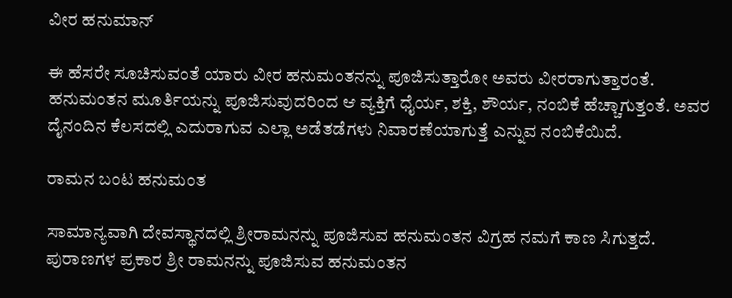ವೀರ ಹನುಮಾನ್

ಈ ಹೆಸರೇ ಸೂಚಿಸುವಂತೆ ಯಾರು ವೀರ ಹನುಮಂತನನ್ನು ಪೂಜಿಸುತ್ತಾರೋ ಅವರು ವೀರರಾಗುತ್ತಾರಂತೆ. ಹನುಮಂತನ ಮೂರ್ತಿಯನ್ನು ಪೂಜಿಸುವುದರಿಂದ ಆ ವ್ಯಕ್ತಿಗೆ ಧೈರ್ಯ, ಶಕ್ತಿ, ಶೌರ್ಯ, ನಂಬಿಕೆ ಹೆಚ್ಚಾಗುತ್ತಂತೆ. ಅವರ ದೈನಂದಿನ ಕೆಲಸದಲ್ಲಿ ಎದುರಾಗುವ ಎಲ್ಲಾ ಅಡೆತಡೆಗಳು ನಿವಾರಣೆಯಾಗುತ್ತೆ ಎನ್ನುವ ನಂಬಿಕೆಯಿದೆ.

ರಾಮನ ಬಂಟ ಹನುಮಂತ

ಸಾಮಾನ್ಯವಾಗಿ ದೇವಸ್ಥಾನದಲ್ಲಿ ಶ್ರೀರಾಮನನ್ನು ಪೂಜಿಸುವ ಹನುಮಂತನ ವಿಗ್ರಹ ನಮಗೆ ಕಾಣ ಸಿಗುತ್ತದೆ. ಪುರಾಣಗಳ ಪ್ರಕಾರ ಶ್ರೀ ರಾಮನನ್ನು ಪೂಜಿಸುವ ಹನುಮಂತನ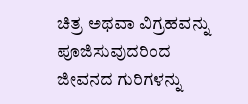ಚಿತ್ರ ಅಥವಾ ವಿಗ್ರಹವನ್ನು ಪೂಜಿಸುವುದರಿಂದ ಜೀವನದ ಗುರಿಗಳನ್ನು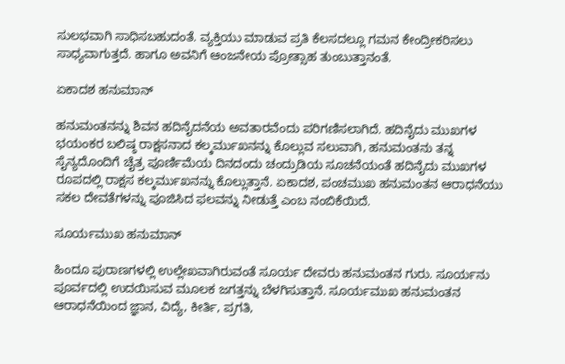ಸುಲಭವಾಗಿ ಸಾಧಿಸಬಹುದಂತೆ. ವ್ಯಕ್ತಿಯು ಮಾಡುವ ಪ್ರತಿ ಕೆಲಸದಲ್ಲೂ ಗಮನ ಕೇಂದ್ರೀಕರಿಸಲು ಸಾಧ್ಯವಾಗುತ್ತದೆ. ಹಾಗೂ ಅವನಿಗೆ ಆಂಜನೇಯ ಪ್ರೋತ್ಸಾಹ ತುಂಬುತ್ತಾನಂತೆ.

ಏಕಾದಶ ಹನುಮಾನ್

ಹನುಮಂತನನ್ನು ಶಿವನ ಹದಿನೈದನೆಯ ಅವತಾರವೆಂದು ಪರಿಗಣಿಸಲಾಗಿದೆ. ಹದಿನೈದು ಮುಖಗಳ ಭಯಂಕರ ಬಲಿಷ್ಠ ರಾಕ್ಷಸನಾದ ಕಲ್ಕರ್ಮುಖನನ್ನು ಕೊಲ್ಲುವ ಸಲುವಾಗಿ, ಹನುಮಂತನು ತನ್ನ ಸೈನ್ಯದೊಂದಿಗೆ ಚೈತ್ರ ಪೂರ್ಣಿಮೆಯ ದಿನದಂದು ಚಂದ್ರುಡಿಯ ಸೂಚನೆಯಂತೆ ಹದಿನೈದು ಮುಖಗಳ ರೂಪದಲ್ಲಿ ರಾಕ್ಷಸ ಕಲ್ಕರ್ಮುಖನನ್ನು ಕೊಲ್ಲುತ್ತಾನೆ. ಏಕಾದಶ, ಪಂಚಮುಖ ಹನುಮಂತನ ಆರಾಧನೆಯು ಸಕಲ ದೇವತೆಗಳನ್ನು ಪೂಜಿಸಿದ ಫಲವನ್ನು ನೀಡುತ್ತೆ ಎಂಬ ನಂಬಿಕೆಯಿದೆ.

ಸೂರ್ಯಮುಖ ಹನುಮಾನ್

ಹಿಂದೂ ಪುರಾಣಗಳಲ್ಲಿ ಉಲ್ಲೇಖವಾಗಿರುವಂತೆ ಸೂರ್ಯ ದೇವರು ಹನುಮಂತನ ಗುರು. ಸೂರ್ಯನು ಪೂರ್ವದಲ್ಲಿ ಉದಯಿಸುವ ಮೂಲಕ ಜಗತ್ತನ್ನು ಬೆಳಗಿಸುತ್ತಾನೆ. ಸೂರ್ಯಮುಖ ಹನುಮಂತನ ಆರಾಧನೆಯಿಂದ ಜ್ಞಾನ, ವಿದ್ಯೆ, ಕೀರ್ತಿ, ಪ್ರಗತಿ,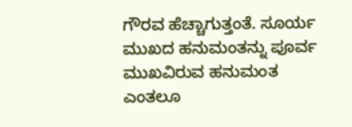ಗೌರವ ಹೆಚ್ಚಾಗುತ್ತಂತೆ. ಸೂರ್ಯ ಮುಖದ ಹನುಮಂತನ್ನು ಪೂರ್ವ ಮುಖವಿರುವ ಹನುಮಂತ ಎಂತಲೂ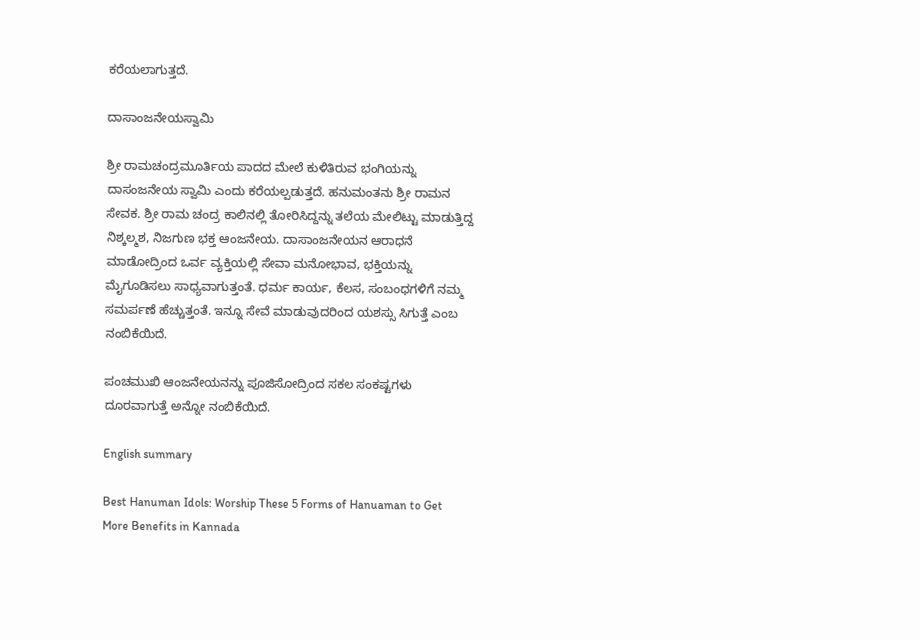ಕರೆಯಲಾಗುತ್ತದೆ.

ದಾಸಾಂಜನೇಯಸ್ವಾಮಿ

ಶ್ರೀ ರಾಮಚಂದ್ರಮೂರ್ತಿಯ ಪಾದದ ಮೇಲೆ ಕುಳಿತಿರುವ ಭಂಗಿಯನ್ನು ದಾಸಂಜನೇಯ ಸ್ವಾಮಿ ಎಂದು ಕರೆಯಲ್ಪಡುತ್ತದೆ. ಹನುಮಂತನು ಶ್ರೀ ರಾಮನ ಸೇವಕ. ಶ್ರೀ ರಾಮ ಚಂದ್ರ ಕಾಲಿನಲ್ಲಿ ತೋರಿಸಿದ್ದನ್ನು ತಲೆಯ ಮೇಲಿಟ್ಟು ಮಾಡುತ್ತಿದ್ದ ನಿಶ್ಕಲ್ಮಶ, ನಿಜಗುಣ ಭಕ್ತ ಆಂಜನೇಯ. ದಾಸಾಂಜನೇಯನ ಆರಾಧನೆ ಮಾಡೋದ್ರಿಂದ ಒರ್ವ ವ್ಯಕ್ತಿಯಲ್ಲಿ ಸೇವಾ ಮನೋಭಾವ, ಭಕ್ತಿಯನ್ನು ಮೈಗೂಡಿಸಲು ಸಾಧ್ಯವಾಗುತ್ತಂತೆ. ಧರ್ಮ ಕಾರ್ಯ, ಕೆಲಸ, ಸಂಬಂಧಗಳಿಗೆ ನಮ್ಮ ಸಮರ್ಪಣೆ ಹೆಚ್ಚುತ್ತಂತೆ. ಇನ್ನೂ ಸೇವೆ ಮಾಡುವುದರಿಂದ ಯಶಸ್ಸು ಸಿಗುತ್ತೆ ಎಂಬ ನಂಬಿಕೆಯಿದೆ.

ಪಂಚಮುಖಿ ಆಂಜನೇಯನನ್ನು ಪೂಜಿಸೋದ್ರಿಂದ ಸಕಲ ಸಂಕಷ್ಟಗಳು ದೂರವಾಗುತ್ತೆ ಅನ್ನೋ ನಂಬಿಕೆಯಿದೆ.

English summary

Best Hanuman Idols: Worship These 5 Forms of Hanuaman to Get More Benefits in Kannada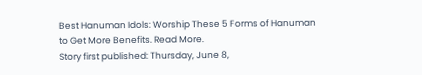Best Hanuman Idols: Worship These 5 Forms of Hanuman to Get More Benefits. Read More.
Story first published: Thursday, June 8,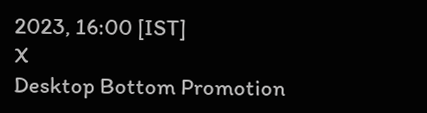2023, 16:00 [IST]
X
Desktop Bottom Promotion